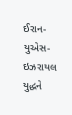ઈરાન-યુએસ-ઇઝરાયલ યુદ્ધને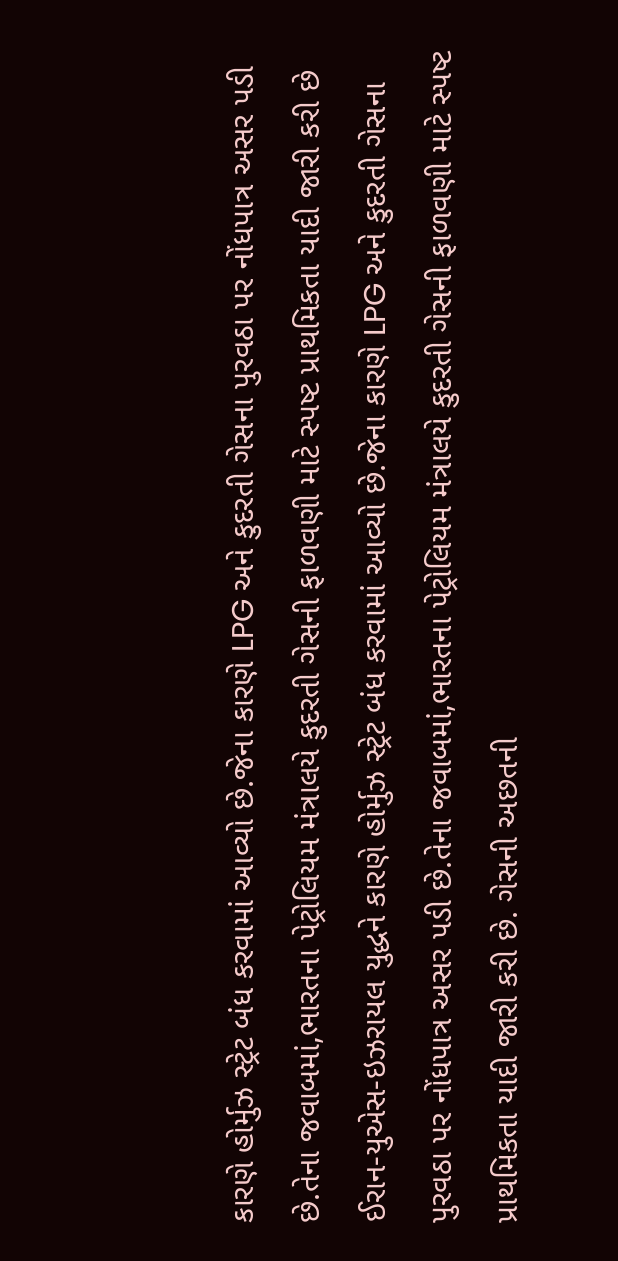કારણે હોર્મુઝ સ્ટ્રેટ બંધ કરવામાં આવ્યો છે.જેના કારણે LPG અને કુદરતી ગેસના પુરવઠા પર નોંધપાત્ર અસર પડી છે.તેના જવાબમાં,ભારતના પેટ્રોલિયમ મંત્રાલયે કુદરતી ગેસની ફાળવણી માટે સ્પષ્ટ પ્રાથમિકતા યાદી જારી કરી છે
ઈરાન-યુએસ-ઇઝરાયલ યુદ્ધને કારણે હોર્મુઝ સ્ટ્રેટ બંધ કરવામાં આવ્યો છે.જેના કારણે LPG અને કુદરતી ગેસના પુરવઠા પર નોંધપાત્ર અસર પડી છે.તેના જવાબમાં,ભારતના પેટ્રોલિયમ મંત્રાલયે કુદરતી ગેસની ફાળવણી માટે સ્પષ્ટ પ્રાથમિકતા યાદી જારી કરી છે. ગેસની અછતની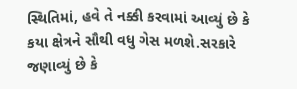સ્થિતિમાં, હવે તે નક્કી કરવામાં આવ્યું છે કે કયા ક્ષેત્રને સૌથી વધુ ગેસ મળશે.સરકારે જણાવ્યું છે કે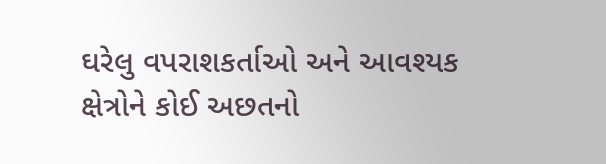ઘરેલુ વપરાશકર્તાઓ અને આવશ્યક ક્ષેત્રોને કોઈ અછતનો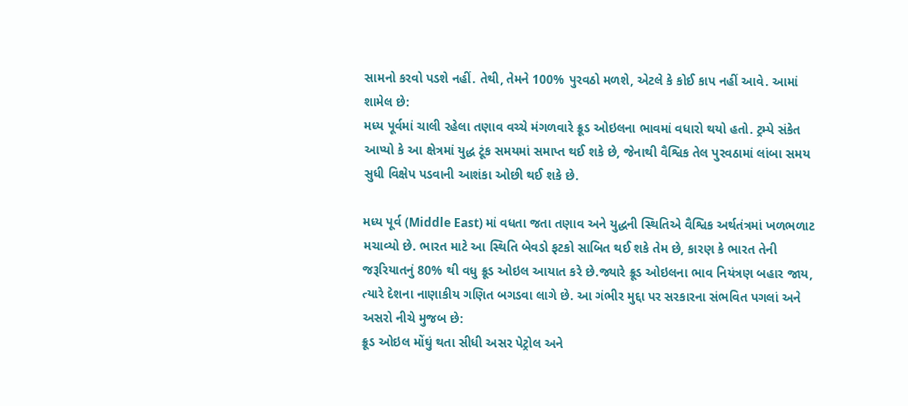સામનો કરવો પડશે નહીં. તેથી, તેમને 100% પુરવઠો મળશે, એટલે કે કોઈ કાપ નહીં આવે. આમાં શામેલ છે:
મધ્ય પૂર્વમાં ચાલી રહેલા તણાવ વચ્ચે મંગળવારે ક્રૂડ ઓઇલના ભાવમાં વધારો થયો હતો. ટ્રમ્પે સંકેત આપ્યો કે આ ક્ષેત્રમાં યુદ્ધ ટૂંક સમયમાં સમાપ્ત થઈ શકે છે, જેનાથી વૈશ્વિક તેલ પુરવઠામાં લાંબા સમય સુધી વિક્ષેપ પડવાની આશંકા ઓછી થઈ શકે છે.

મધ્ય પૂર્વ (Middle East) માં વધતા જતા તણાવ અને યુદ્ધની સ્થિતિએ વૈશ્વિક અર્થતંત્રમાં ખળભળાટ મચાવ્યો છે. ભારત માટે આ સ્થિતિ બેવડો ફટકો સાબિત થઈ શકે તેમ છે, કારણ કે ભારત તેની જરૂરિયાતનું 80% થી વધુ ક્રૂડ ઓઇલ આયાત કરે છે.જ્યારે ક્રૂડ ઓઇલના ભાવ નિયંત્રણ બહાર જાય, ત્યારે દેશના નાણાકીય ગણિત બગડવા લાગે છે. આ ગંભીર મુદ્દા પર સરકારના સંભવિત પગલાં અને અસરો નીચે મુજબ છે:
ક્રૂડ ઓઇલ મોંઘું થતા સીધી અસર પેટ્રોલ અને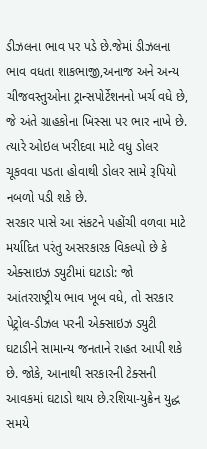ડીઝલના ભાવ પર પડે છે.જેમાં ડીઝલના ભાવ વધતા શાકભાજી,અનાજ અને અન્ય ચીજવસ્તુઓના ટ્રાન્સપોર્ટેશનનો ખર્ચ વધે છે, જે અંતે ગ્રાહકોના ખિસ્સા પર ભાર નાખે છે. ત્યારે ઓઇલ ખરીદવા માટે વધુ ડોલર ચૂકવવા પડતા હોવાથી ડોલર સામે રૂપિયો નબળો પડી શકે છે.
સરકાર પાસે આ સંકટને પહોંચી વળવા માટે મર્યાદિત પરંતુ અસરકારક વિકલ્પો છે કે એક્સાઇઝ ડ્યુટીમાં ઘટાડો: જો આંતરરાષ્ટ્રીય ભાવ ખૂબ વધે, તો સરકાર પેટ્રોલ-ડીઝલ પરની એક્સાઇઝ ડ્યુટી ઘટાડીને સામાન્ય જનતાને રાહત આપી શકે છે. જોકે, આનાથી સરકારની ટેક્સની આવકમાં ઘટાડો થાય છે.રશિયા-યુક્રેન યુદ્ધ સમયે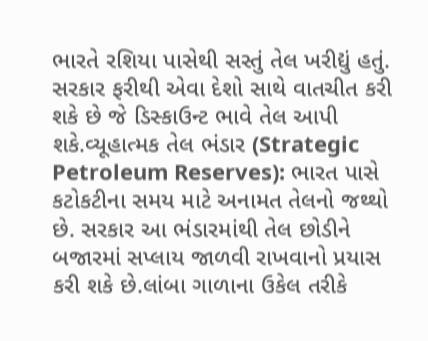ભારતે રશિયા પાસેથી સસ્તું તેલ ખરીદ્યું હતું. સરકાર ફરીથી એવા દેશો સાથે વાતચીત કરી શકે છે જે ડિસ્કાઉન્ટ ભાવે તેલ આપી શકે.વ્યૂહાત્મક તેલ ભંડાર (Strategic Petroleum Reserves): ભારત પાસે કટોકટીના સમય માટે અનામત તેલનો જથ્થો છે. સરકાર આ ભંડારમાંથી તેલ છોડીને બજારમાં સપ્લાય જાળવી રાખવાનો પ્રયાસ કરી શકે છે.લાંબા ગાળાના ઉકેલ તરીકે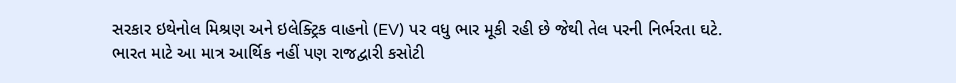સરકાર ઇથેનોલ મિશ્રણ અને ઇલેક્ટ્રિક વાહનો (EV) પર વધુ ભાર મૂકી રહી છે જેથી તેલ પરની નિર્ભરતા ઘટે.
ભારત માટે આ માત્ર આર્થિક નહીં પણ રાજદ્વારી કસોટી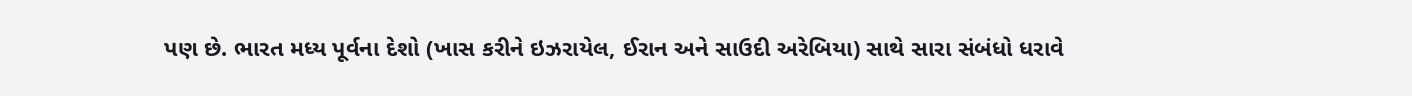પણ છે. ભારત મધ્ય પૂર્વના દેશો (ખાસ કરીને ઇઝરાયેલ, ઈરાન અને સાઉદી અરેબિયા) સાથે સારા સંબંધો ધરાવે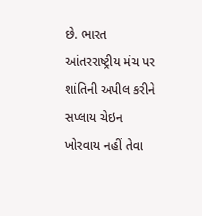છે. ભારત આંતરરાષ્ટ્રીય મંચ પર શાંતિની અપીલ કરીને સપ્લાય ચેઇન ખોરવાય નહીં તેવા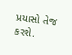પ્રયાસો તેજ કરશે.